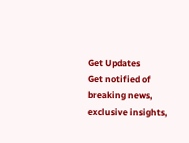Get Updates
Get notified of breaking news, exclusive insights,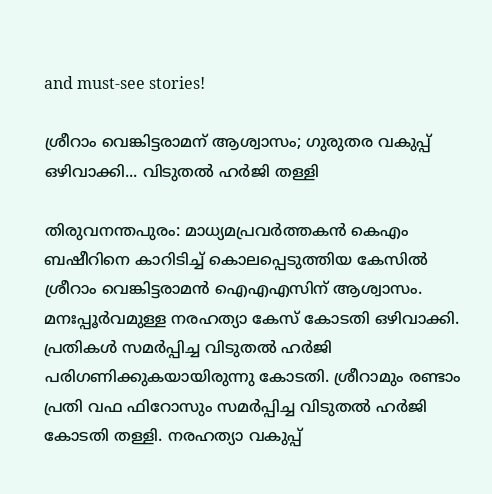and must-see stories!

ശ്രീറാം വെങ്കിട്ടരാമന് ആശ്വാസം; ഗുരുതര വകുപ്പ് ഒഴിവാക്കി... വിടുതല്‍ ഹര്‍ജി തള്ളി

തിരുവനന്തപുരം: മാധ്യമപ്രവര്‍ത്തകന്‍ കെഎം ബഷീറിനെ കാറിടിച്ച് കൊലപ്പെടുത്തിയ കേസില്‍ ശ്രീറാം വെങ്കിട്ടരാമന്‍ ഐഎഎസിന് ആശ്വാസം. മനഃപ്പൂര്‍വമുള്ള നരഹത്യാ കേസ് കോടതി ഒഴിവാക്കി. പ്രതികള്‍ സമര്‍പ്പിച്ച വിടുതല്‍ ഹര്‍ജി പരിഗണിക്കുകയായിരുന്നു കോടതി. ശ്രീറാമും രണ്ടാം പ്രതി വഫ ഫിറോസും സമര്‍പ്പിച്ച വിടുതല്‍ ഹര്‍ജി കോടതി തള്ളി. നരഹത്യാ വകുപ്പ്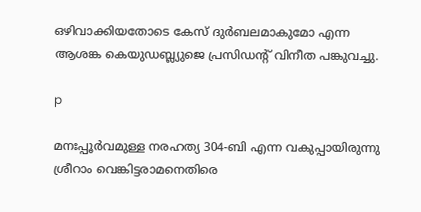ഒഴിവാക്കിയതോടെ കേസ് ദുര്‍ബലമാകുമോ എന്ന ആശങ്ക കെയുഡബ്ല്യുജെ പ്രസിഡന്റ് വിനീത പങ്കുവച്ചു.

p

മനഃപ്പൂര്‍വമുള്ള നരഹത്യ 304-ബി എന്ന വകുപ്പായിരുന്നു ശ്രീറാം വെങ്കിട്ടരാമനെതിരെ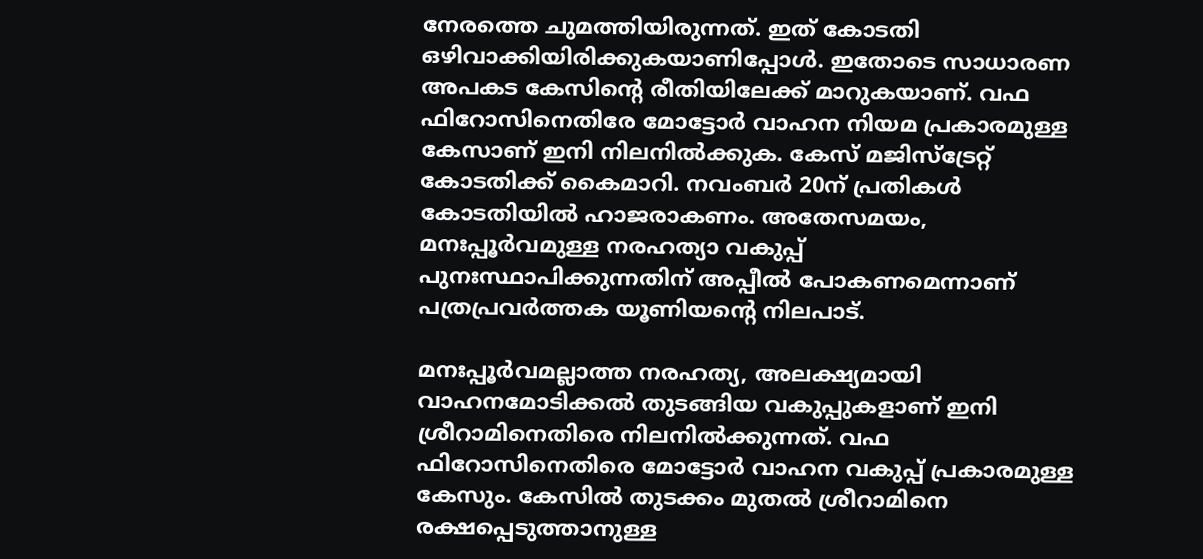നേരത്തെ ചുമത്തിയിരുന്നത്. ഇത് കോടതി ഒഴിവാക്കിയിരിക്കുകയാണിപ്പോള്‍. ഇതോടെ സാധാരണ അപകട കേസിന്റെ രീതിയിലേക്ക് മാറുകയാണ്. വഫ ഫിറോസിനെതിരേ മോട്ടോര്‍ വാഹന നിയമ പ്രകാരമുള്ള കേസാണ് ഇനി നിലനില്‍ക്കുക. കേസ് മജിസ്‌ട്രേറ്റ് കോടതിക്ക് കൈമാറി. നവംബര്‍ 20ന് പ്രതികള്‍ കോടതിയില്‍ ഹാജരാകണം. അതേസമയം, മനഃപ്പൂര്‍വമുള്ള നരഹത്യാ വകുപ്പ് പുനഃസ്ഥാപിക്കുന്നതിന് അപ്പീല്‍ പോകണമെന്നാണ് പത്രപ്രവര്‍ത്തക യൂണിയന്റെ നിലപാട്.

മനഃപ്പൂര്‍വമല്ലാത്ത നരഹത്യ, അലക്ഷ്യമായി വാഹനമോടിക്കല്‍ തുടങ്ങിയ വകുപ്പുകളാണ് ഇനി ശ്രീറാമിനെതിരെ നിലനില്‍ക്കുന്നത്. വഫ ഫിറോസിനെതിരെ മോട്ടോര്‍ വാഹന വകുപ്പ് പ്രകാരമുള്ള കേസും. കേസില്‍ തുടക്കം മുതല്‍ ശ്രീറാമിനെ രക്ഷപ്പെടുത്താനുള്ള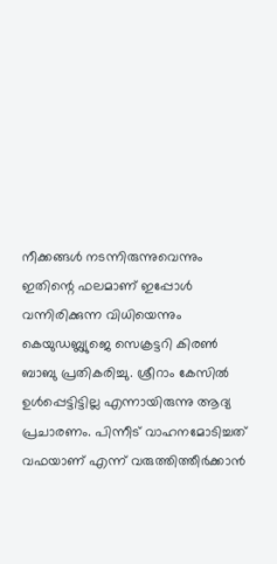നീക്കങ്ങള്‍ നടന്നിരുന്നുവെന്നും ഇതിന്റെ ഫലമാണ് ഇപ്പോള്‍ വന്നിരിക്കുന്ന വിധിയെന്നും കെയുഡബ്ല്യുജെ സെക്രട്ടറി കിരണ്‍ ബാബു പ്രതികരിച്ചു. ശ്രീറാം കേസില്‍ ഉള്‍പ്പെട്ടിട്ടില്ല എന്നായിരുന്നു ആദ്യ പ്രചാരണം. പിന്നീട് വാഹനമോടിച്ചത് വഫയാണ് എന്ന് വരുത്തിത്തീര്‍ക്കാന്‍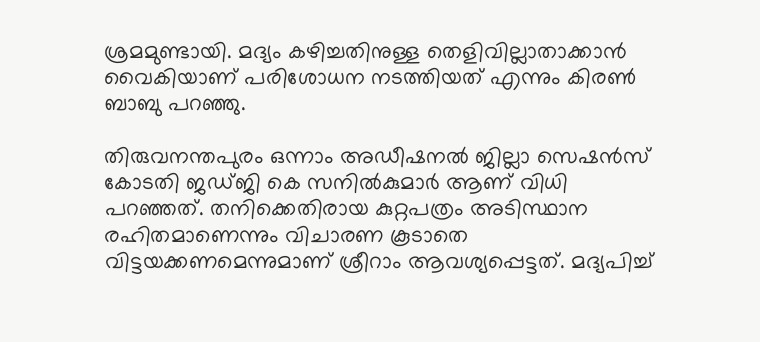ശ്രമമുണ്ടായി. മദ്യം കഴിച്ചതിനുള്ള തെളിവില്ലാതാക്കാന്‍ വൈകിയാണ് പരിശോധന നടത്തിയത് എന്നും കിരണ്‍ ബാബു പറഞ്ഞു.

തിരുവനന്തപുരം ഒന്നാം അഡീഷനല്‍ ജില്ലാ സെഷന്‍സ് കോടതി ജഡ്ജി കെ സനില്‍കുമാര്‍ ആണ് വിധി പറഞ്ഞത്. തനിക്കെതിരായ കുറ്റപത്രം അടിസ്ഥാന രഹിതമാണെന്നും വിചാരണ കൂടാതെ വിട്ടയക്കണമെന്നുമാണ് ശ്രീറാം ആവശ്യപ്പെട്ടത്. മദ്യപിച്ച്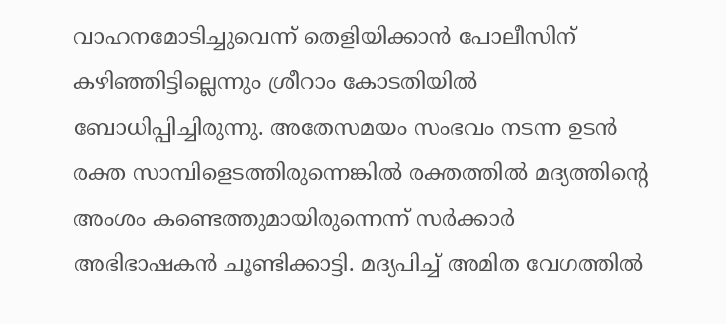വാഹനമോടിച്ചുവെന്ന് തെളിയിക്കാന്‍ പോലീസിന് കഴിഞ്ഞിട്ടില്ലെന്നും ശ്രീറാം കോടതിയില്‍ ബോധിപ്പിച്ചിരുന്നു. അതേസമയം സംഭവം നടന്ന ഉടന്‍ രക്ത സാമ്പിളെടത്തിരുന്നെങ്കില്‍ രക്തത്തില്‍ മദ്യത്തിന്റെ അംശം കണ്ടെത്തുമായിരുന്നെന്ന് സര്‍ക്കാര്‍ അഭിഭാഷകന്‍ ചൂണ്ടിക്കാട്ടി. മദ്യപിച്ച് അമിത വേഗത്തില്‍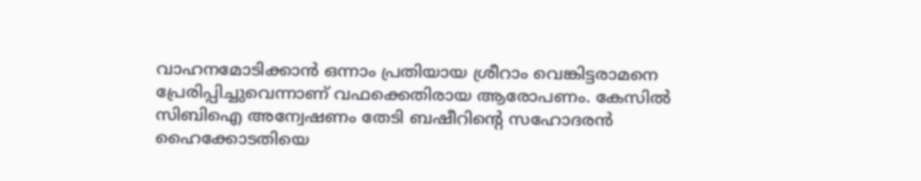വാഹനമോടിക്കാന്‍ ഒന്നാം പ്രതിയായ ശ്രീറാം വെങ്കിട്ടരാമനെ പ്രേരിപ്പിച്ചുവെന്നാണ് വഫക്കെതിരായ ആരോപണം. കേസില്‍ സിബിഐ അന്വേഷണം തേടി ബഷീറിന്റെ സഹോദരന്‍ ഹൈക്കോടതിയെ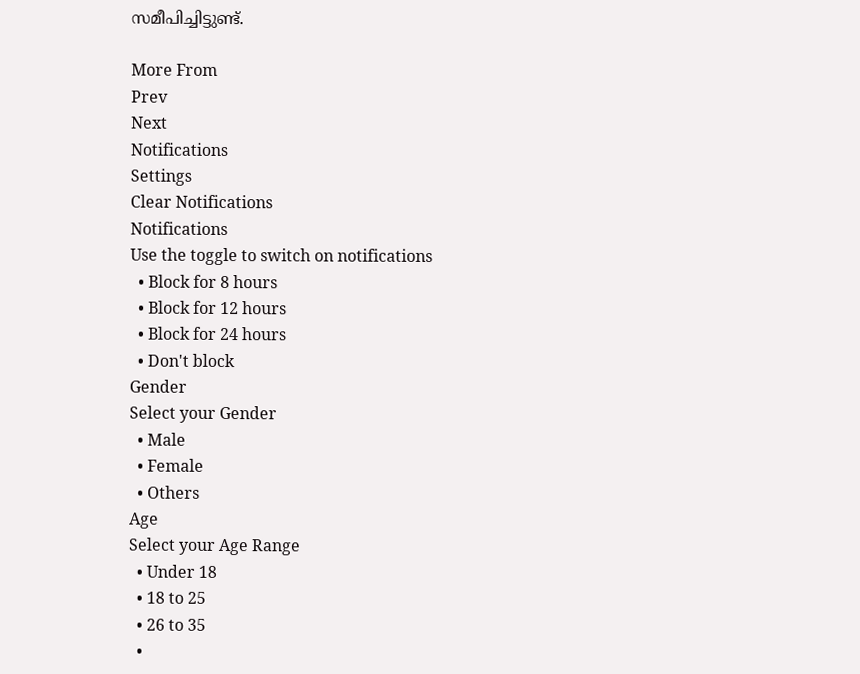സമീപിച്ചിട്ടുണ്ട്.

More From
Prev
Next
Notifications
Settings
Clear Notifications
Notifications
Use the toggle to switch on notifications
  • Block for 8 hours
  • Block for 12 hours
  • Block for 24 hours
  • Don't block
Gender
Select your Gender
  • Male
  • Female
  • Others
Age
Select your Age Range
  • Under 18
  • 18 to 25
  • 26 to 35
  •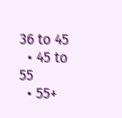36 to 45
  • 45 to 55
  • 55+